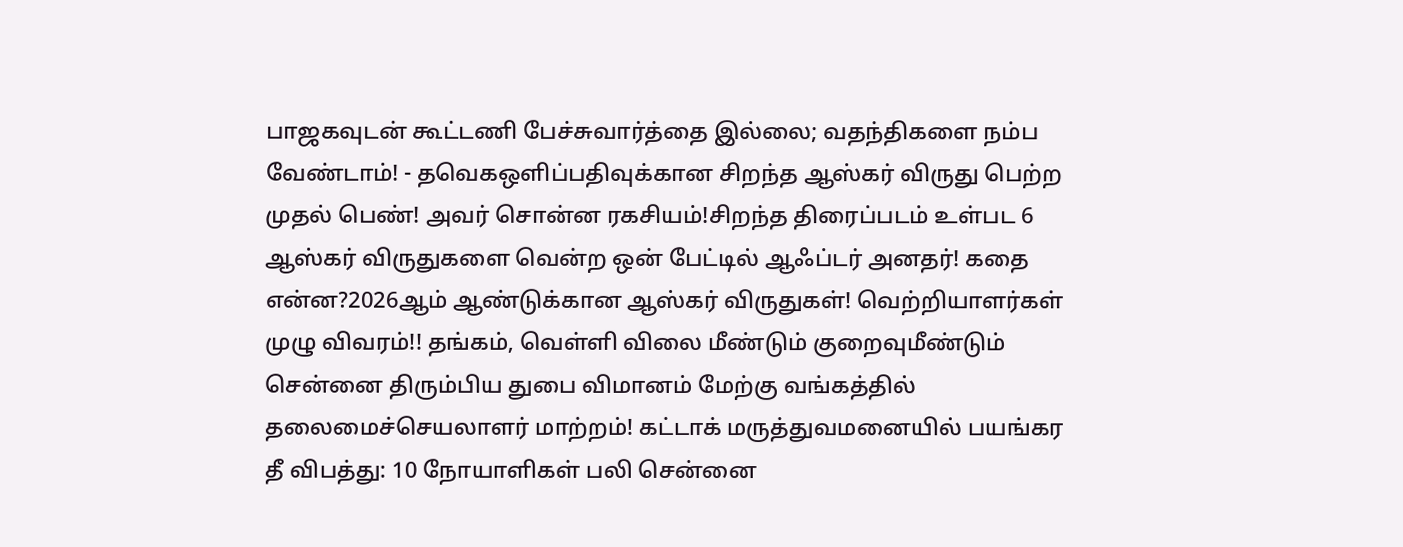பாஜகவுடன் கூட்டணி பேச்சுவார்த்தை இல்லை; வதந்திகளை நம்ப வேண்டாம்! - தவெகஒளிப்பதிவுக்கான சிறந்த ஆஸ்கர் விருது பெற்ற முதல் பெண்! அவர் சொன்ன ரகசியம்!சிறந்த திரைப்படம் உள்பட 6 ஆஸ்கர் விருதுகளை வென்ற ஒன் பேட்டில் ஆஃப்டர் அனதர்! கதை என்ன?2026ஆம் ஆண்டுக்கான ஆஸ்கர் விருதுகள்! வெற்றியாளர்கள் முழு விவரம்!! தங்கம், வெள்ளி விலை மீண்டும் குறைவுமீண்டும் சென்னை திரும்பிய துபை விமானம் மேற்கு வங்கத்தில் தலைமைச்செயலாளர் மாற்றம்! கட்டாக் மருத்துவமனையில் பயங்கர தீ விபத்து: 10 நோயாளிகள் பலி சென்னை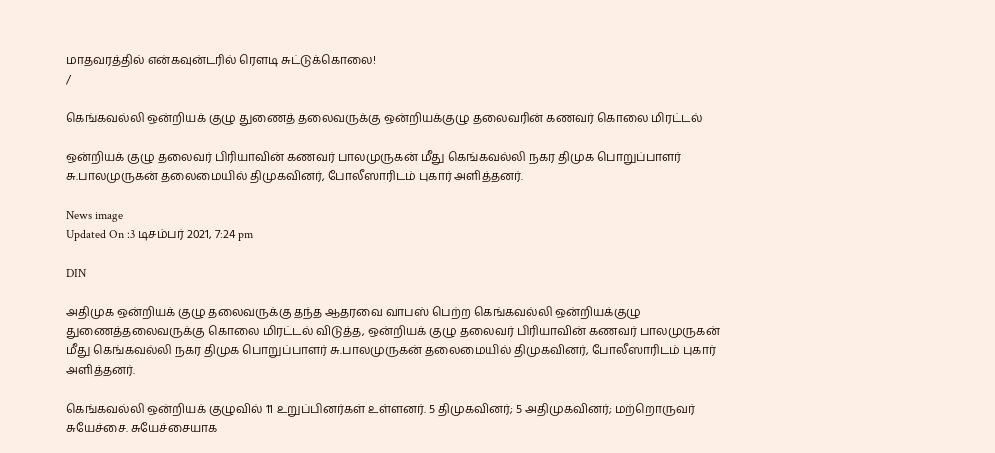மாதவரத்தில் என்கவுன்டரில் ரௌடி சுட்டுக்கொலை!
/

கெங்கவல்லி ஒன்றியக் குழு துணைத் தலைவருக்கு ஒன்றியக்குழு தலைவரின் கணவர் கொலை மிரட்டல்

ஒன்றியக் குழு தலைவர் பிரியாவின் கணவர் பாலமுருகன் மீது கெங்கவல்லி நகர திமுக பொறுப்பாளர் சு.பாலமுருகன் தலைமையில் திமுகவினர், போலீஸாரிடம் புகார் அளித்தனர்.

News image
Updated On :3 டிசம்பர் 2021, 7:24 pm

DIN

அதிமுக ஒன்றியக் குழு தலைவருக்கு தந்த ஆதரவை வாபஸ் பெற்ற கெங்கவல்லி ஒன்றியக்குழு துணைத்தலைவருக்கு கொலை மிரட்டல் விடுத்த, ஒன்றியக் குழு தலைவர் பிரியாவின் கணவர் பாலமுருகன் மீது கெங்கவல்லி நகர திமுக பொறுப்பாளர் சு.பாலமுருகன் தலைமையில் திமுகவினர், போலீஸாரிடம் புகார் அளித்தனர்.

கெங்கவல்லி ஒன்றியக் குழுவில் 11 உறுப்பினர்கள் உள்ளனர். 5 திமுகவினர்; 5 அதிமுகவினர்; மற்றொருவர் சுயேச்சை. சுயேச்சையாக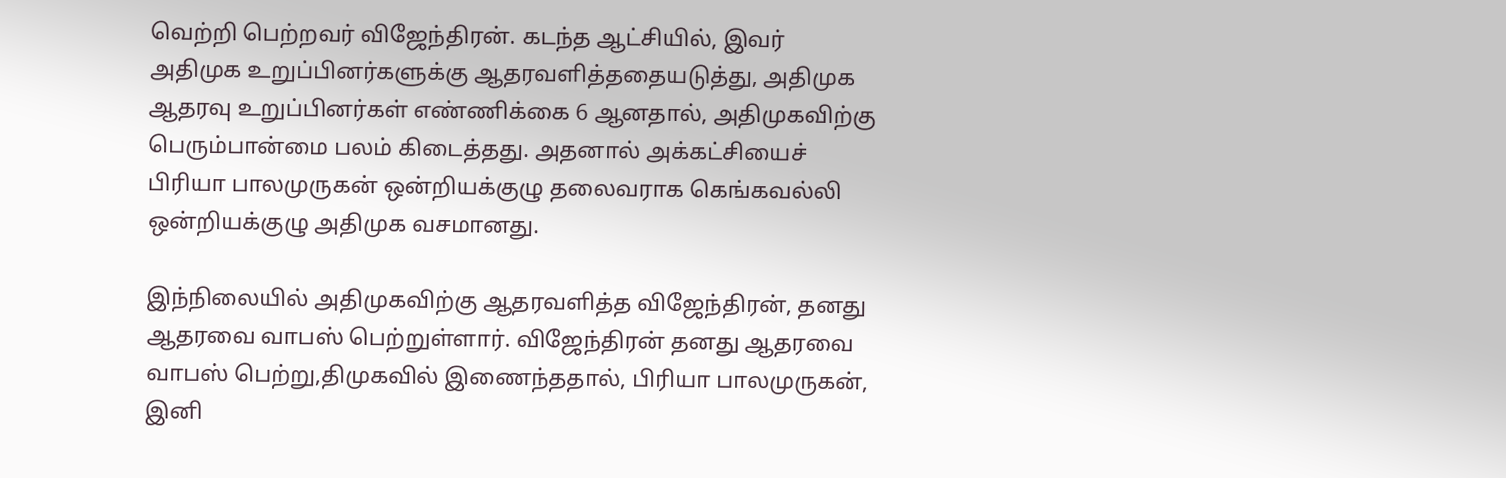வெற்றி பெற்றவர் விஜேந்திரன். கடந்த ஆட்சியில், இவர் அதிமுக உறுப்பினர்களுக்கு ஆதரவளித்ததையடுத்து, அதிமுக ஆதரவு உறுப்பினர்கள் எண்ணிக்கை 6 ஆனதால், அதிமுகவிற்கு பெரும்பான்மை பலம் கிடைத்தது. அதனால் அக்கட்சியைச் பிரியா பாலமுருகன் ஒன்றியக்குழு தலைவராக கெங்கவல்லி ஒன்றியக்குழு அதிமுக வசமானது.

இந்நிலையில் அதிமுகவிற்கு ஆதரவளித்த விஜேந்திரன், தனது ஆதரவை வாபஸ் பெற்றுள்ளார். விஜேந்திரன் தனது ஆதரவை வாபஸ் பெற்று,திமுகவில் இணைந்ததால், பிரியா பாலமுருகன், இனி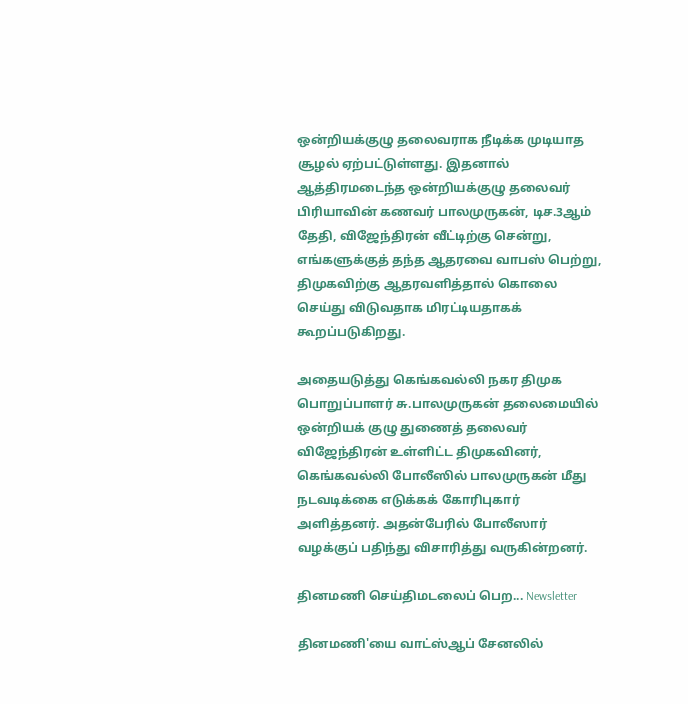ஒன்றியக்குழு தலைவராக நீடிக்க முடியாத சூழல் ஏற்பட்டுள்ளது. இதனால் ஆத்திரமடைந்த ஒன்றியக்குழு தலைவர் பிரியாவின் கணவர் பாலமுருகன், டிச.3ஆம் தேதி, விஜேந்திரன் வீட்டிற்கு சென்று, எங்களுக்குத் தந்த ஆதரவை வாபஸ் பெற்று, திமுகவிற்கு ஆதரவளித்தால் கொலை செய்து விடுவதாக மிரட்டியதாகக் கூறப்படுகிறது.

அதையடுத்து கெங்கவல்லி நகர திமுக பொறுப்பாளர் சு.பாலமுருகன் தலைமையில் ஒன்றியக் குழு துணைத் தலைவர் விஜேந்திரன் உள்ளிட்ட திமுகவினர், கெங்கவல்லி போலீஸில் பாலமுருகன் மீது நடவடிக்கை எடுக்கக் கோரிபுகார் அளித்தனர். அதன்பேரில் போலீஸார் வழக்குப் பதிந்து விசாரித்து வருகின்றனர்.

தினமணி செய்திமடலைப் பெற... Newsletter

தினமணி'யை வாட்ஸ்ஆப் சேனலில்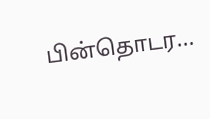பின்தொடர...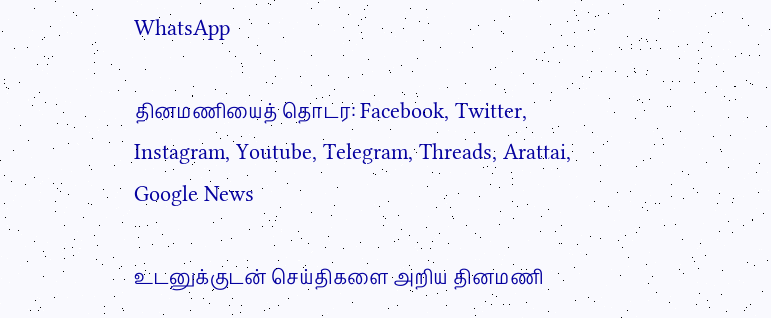WhatsApp

தினமணியைத் தொடர: Facebook, Twitter, Instagram, Youtube, Telegram, Threads, Arattai, Google News

உடனுக்குடன் செய்திகளை அறிய தினமணி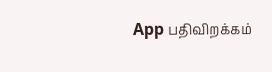App பதிவிறக்கம்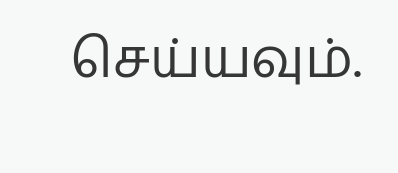செய்யவும்.